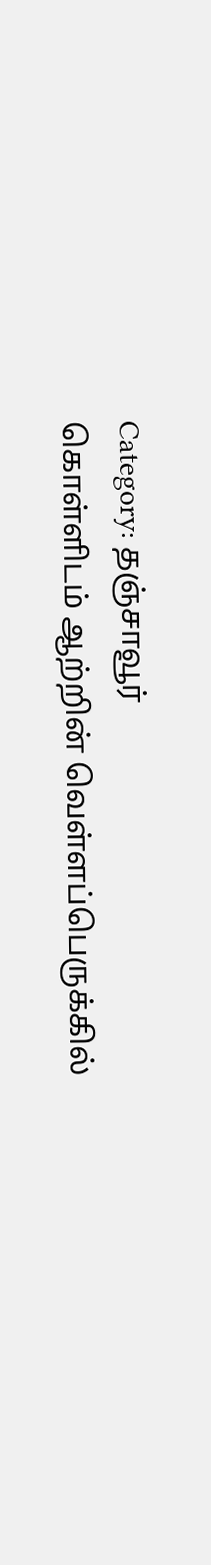Category: தஞ்சாவூர்
கொள்ளிடம் ஆற்றின் வெள்ளப்பெருக்கில்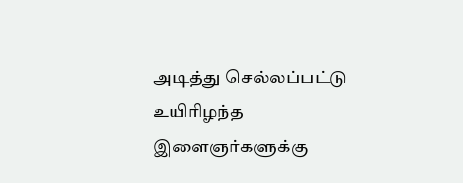அடித்து செல்லப்பட்டு உயிரிழந்த இளைஞர்களுக்கு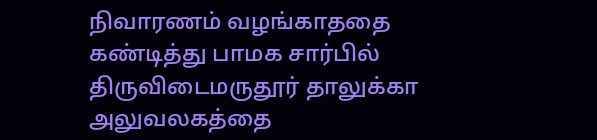நிவாரணம் வழங்காததை கண்டித்து பாமக சார்பில் திருவிடைமருதூர் தாலுக்கா அலுவலகத்தை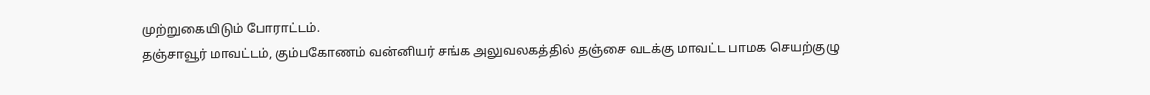முற்றுகையிடும் போராட்டம்.
தஞ்சாவூர் மாவட்டம், கும்பகோணம் வன்னியர் சங்க அலுவலகத்தில் தஞ்சை வடக்கு மாவட்ட பாமக செயற்குழு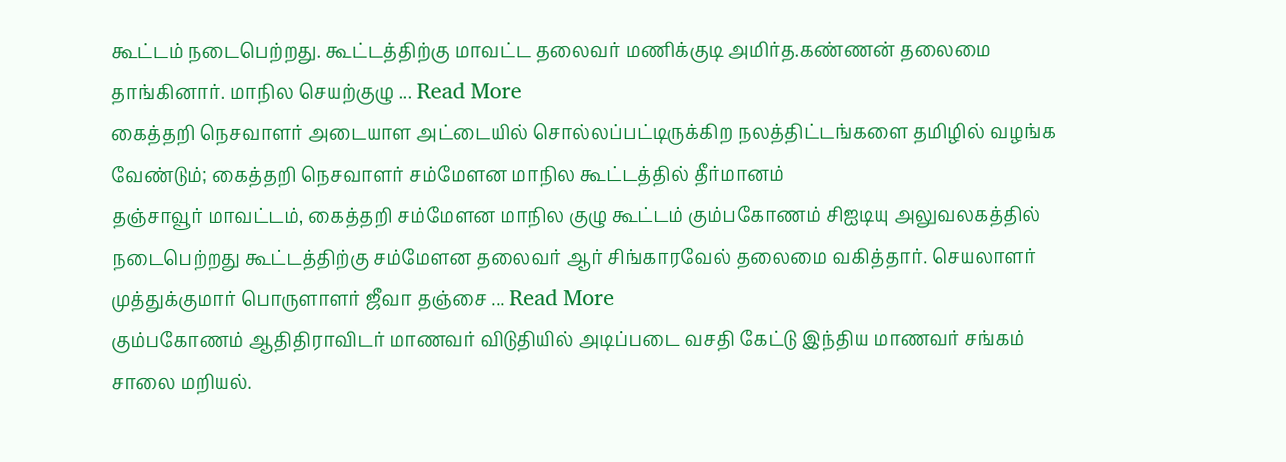கூட்டம் நடைபெற்றது. கூட்டத்திற்கு மாவட்ட தலைவர் மணிக்குடி அமிர்த.கண்ணன் தலைமை தாங்கினார். மாநில செயற்குழு ... Read More
கைத்தறி நெசவாளர் அடையாள அட்டையில் சொல்லப்பட்டிருக்கிற நலத்திட்டங்களை தமிழில் வழங்க வேண்டும்; கைத்தறி நெசவாளர் சம்மேளன மாநில கூட்டத்தில் தீர்மானம்
தஞ்சாவூர் மாவட்டம், கைத்தறி சம்மேளன மாநில குழு கூட்டம் கும்பகோணம் சிஐடியு அலுவலகத்தில் நடைபெற்றது கூட்டத்திற்கு சம்மேளன தலைவர் ஆர் சிங்காரவேல் தலைமை வகித்தார். செயலாளர் முத்துக்குமார் பொருளாளர் ஜீவா தஞ்சை ... Read More
கும்பகோணம் ஆதிதிராவிடர் மாணவர் விடுதியில் அடிப்படை வசதி கேட்டு இந்திய மாணவர் சங்கம் சாலை மறியல்.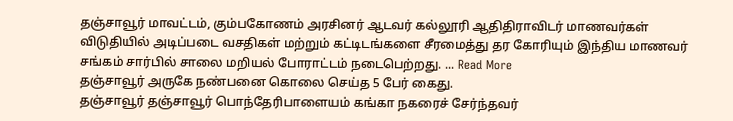தஞ்சாவூர் மாவட்டம், கும்பகோணம் அரசினர் ஆடவர் கல்லூரி ஆதிதிராவிடர் மாணவர்கள் விடுதியில் அடிப்படை வசதிகள் மற்றும் கட்டிடங்களை சீரமைத்து தர கோரியும் இந்திய மாணவர் சங்கம் சார்பில் சாலை மறியல் போராட்டம் நடைபெற்றது. ... Read More
தஞ்சாவூர் அருகே நண்பனை கொலை செய்த 5 பேர் கைது.
தஞ்சாவூர் தஞ்சாவூர் பொந்தேரிபாளையம் கங்கா நகரைச் சேர்ந்தவர்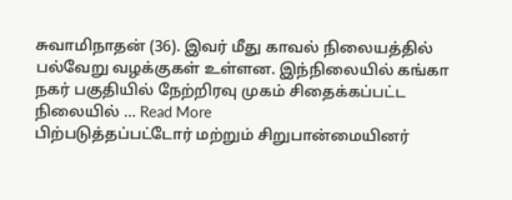சுவாமிநாதன் (36). இவர் மீது காவல் நிலையத்தில் பல்வேறு வழக்குகள் உள்ளன. இந்நிலையில் கங்கா நகர் பகுதியில் நேற்றிரவு முகம் சிதைக்கப்பட்ட நிலையில் ... Read More
பிற்படுத்தப்பட்டோர் மற்றும் சிறுபான்மையினர்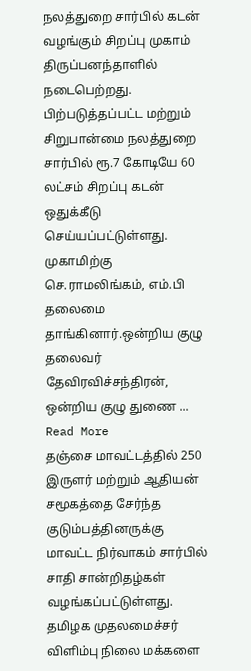நலத்துறை சார்பில் கடன் வழங்கும் சிறப்பு முகாம் திருப்பனந்தாளில் நடைபெற்றது.
பிற்படுத்தப்பட்ட மற்றும் சிறுபான்மை நலத்துறை சார்பில் ரூ.7 கோடியே 60 லட்சம் சிறப்பு கடன் ஒதுக்கீடு செய்யப்பட்டுள்ளது. முகாமிற்கு செ.ராமலிங்கம், எம்.பி தலைமை தாங்கினார்.ஒன்றிய குழு தலைவர் தேவிரவிச்சந்திரன், ஒன்றிய குழு துணை ... Read More
தஞ்சை மாவட்டத்தில் 250 இருளர் மற்றும் ஆதியன் சமூகத்தை சேர்ந்த குடும்பத்தினருக்கு மாவட்ட நிர்வாகம் சார்பில் சாதி சான்றிதழ்கள் வழங்கப்பட்டுள்ளது.
தமிழக முதலமைச்சர் விளிம்பு நிலை மக்களை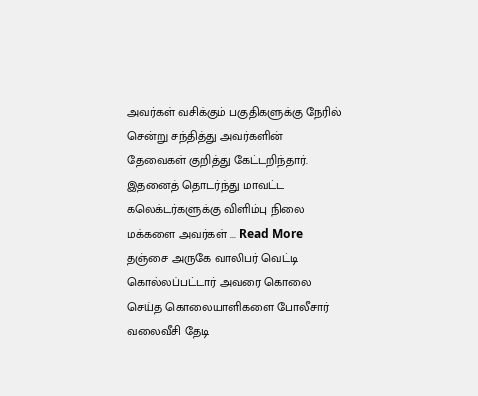அவர்கள் வசிக்கும் பகுதிகளுக்கு நேரில் சென்று சந்தித்து அவர்களின் தேவைகள் குறித்து கேட்டறிந்தார். இதனைத் தொடர்ந்து மாவட்ட கலெக்டர்களுக்கு விளிம்பு நிலை மக்களை அவர்கள் ... Read More
தஞ்சை அருகே வாலிபர் வெட்டி கொல்லப்பட்டார் அவரை கொலை செய்த கொலையாளிகளை போலீசார் வலைவீசி தேடி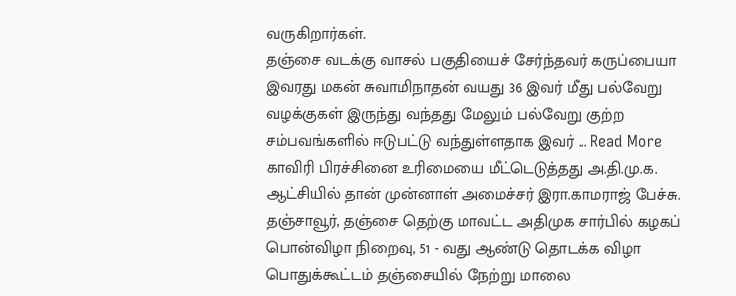வருகிறார்கள்.
தஞ்சை வடக்கு வாசல் பகுதியைச் சேர்ந்தவர் கருப்பையா இவரது மகன் சுவாமிநாதன் வயது 36 இவர் மீது பல்வேறு வழக்குகள் இருந்து வந்தது மேலும் பல்வேறு குற்ற சம்பவங்களில் ஈடுபட்டு வந்துள்ளதாக இவர் ... Read More
காவிரி பிரச்சினை உரிமையை மீட்டெடுத்தது அ.தி.மு.க. ஆட்சியில் தான் முன்னாள் அமைச்சர் இரா.காமராஜ் பேச்சு.
தஞ்சாவூர், தஞ்சை தெற்கு மாவட்ட அதிமுக சார்பில் கழகப் பொன்விழா நிறைவு, 51 - வது ஆண்டு தொடக்க விழா பொதுக்கூட்டம் தஞ்சையில் நேற்று மாலை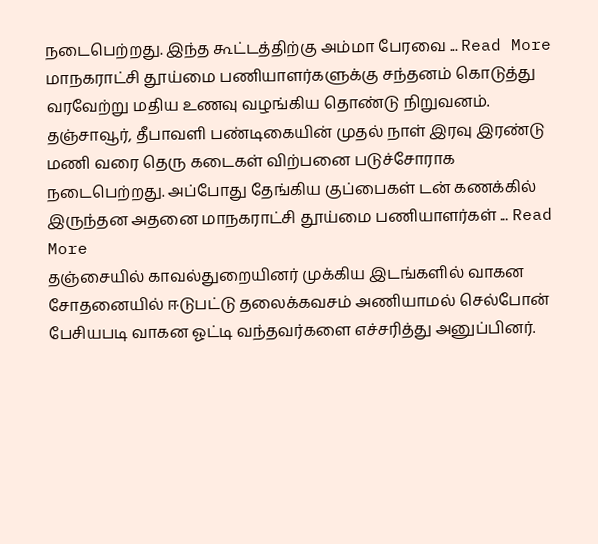நடைபெற்றது. இந்த கூட்டத்திற்கு அம்மா பேரவை ... Read More
மாநகராட்சி தூய்மை பணியாளர்களுக்கு சந்தனம் கொடுத்து வரவேற்று மதிய உணவு வழங்கிய தொண்டு நிறுவனம்.
தஞ்சாவூர், தீபாவளி பண்டிகையின் முதல் நாள் இரவு இரண்டு மணி வரை தெரு கடைகள் விற்பனை படுச்சோராக நடைபெற்றது. அப்போது தேங்கிய குப்பைகள் டன் கணக்கில் இருந்தன அதனை மாநகராட்சி தூய்மை பணியாளர்கள் ... Read More
தஞ்சையில் காவல்துறையினர் முக்கிய இடங்களில் வாகன சோதனையில் ஈடுபட்டு தலைக்கவசம் அணியாமல் செல்போன் பேசியபடி வாகன ஓட்டி வந்தவர்களை எச்சரித்து அனுப்பினர்.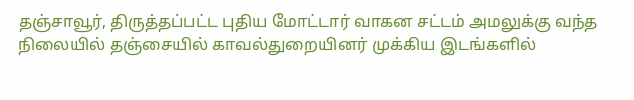தஞ்சாவூர், திருத்தப்பட்ட புதிய மோட்டார் வாகன சட்டம் அமலுக்கு வந்த நிலையில் தஞ்சையில் காவல்துறையினர் முக்கிய இடங்களில்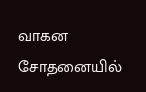வாகன சோதனையில்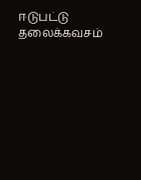ஈடுபட்டு தலைக்கவசம்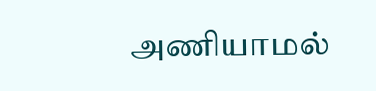அணியாமல்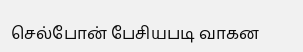செல்போன் பேசியபடி வாகன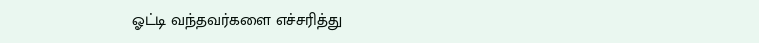ஓட்டி வந்தவர்களை எச்சரித்து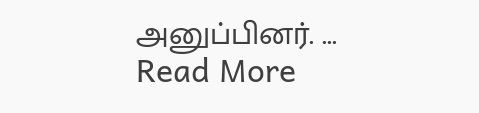அனுப்பினர். ... Read More